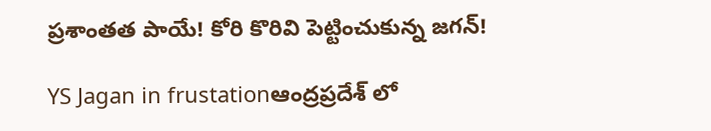ప్రశాంతత పాయే! కోరి కొరివి పెట్టించుకున్న జగన్!

YS Jagan in frustationఆంద్రప్రదేశ్ లో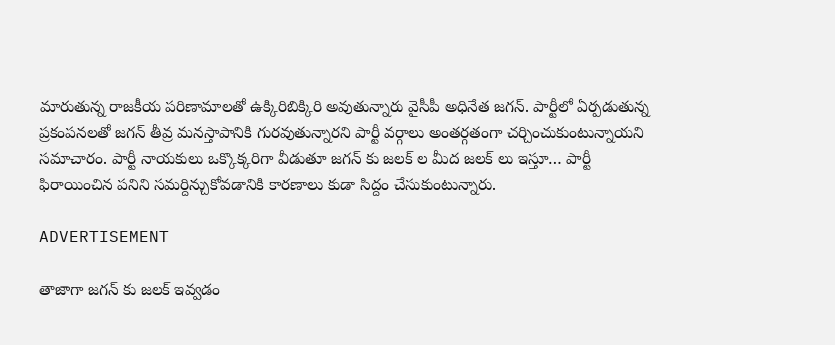మారుతున్న రాజకీయ పరిణామాలతో ఉక్కిరిబిక్కిరి అవుతున్నారు వైసీపీ అధినేత జగన్. పార్టీలో ఏర్పడుతున్న ప్రకంపనలతో జగన్ తీవ్ర మనస్తాపానికి గురవుతున్నారని పార్టీ వర్గాలు అంతర్గతంగా చర్చించుకుంటున్నాయని సమాచారం. పార్టీ నాయకులు ఒక్కొక్కరిగా వీడుతూ జగన్ కు జలక్ ల మీద జలక్ లు ఇస్తూ… పార్టీ ఫిరాయించిన పనిని సమర్దిన్చుకోవడానికి కారణాలు కుడా సిద్దం చేసుకుంటున్నారు.

ADVERTISEMENT

తాజాగా జగన్ కు జలక్ ఇవ్వడం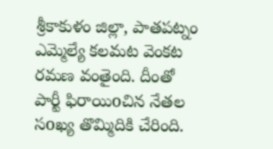శ్రీకాకుళం జిల్లా, పాతపట్నం ఎమ్మెల్యే కలమట వెంకట రమణ వంతైంది. దీంతో పార్టీ ఫిరాయిoచిన నేతల సoఖ్య తొమ్మిదికి చేరింది.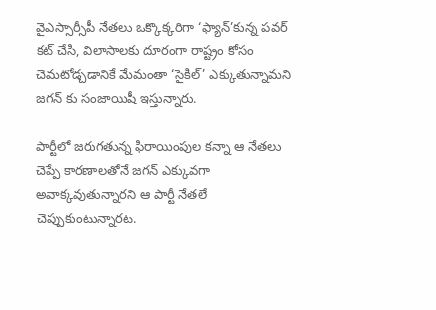వైఎస్సార్సీపీ నేతలు ఒక్కొక్కరిగా ‘ఫ్యాన్’కున్న పవర్ కట్ చేసి, విలాసాలకు దూరంగా రాష్ట్రం కోసం చెమటోడ్చడానికే మేమంతా ‘సైకిల్’ ఎక్కుతున్నామని జగన్ కు సంజాయిషీ ఇస్తున్నారు.

పార్టీలో జరుగతున్న ఫిరాయింపుల కన్నా ఆ నేతలు చెప్పే కారణాలతోనే జగన్ ఎక్కువగా అవాక్కవుతున్నారని ఆ పార్టీ నేతలే చెప్పుకుంటున్నారట.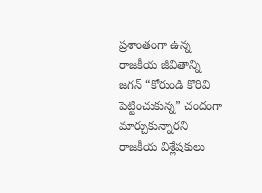ప్రశాంతంగా ఉన్న రాజకీయ జీవితాన్ని జగన్ “కోరుండి కొరివి పెట్టించుకున్న” చందంగా మార్చుకున్నారని రాజకీయ విశ్లేషకులు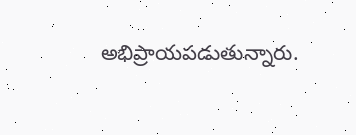అభిప్రాయపడుతున్నారు.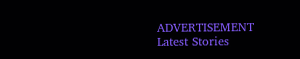ADVERTISEMENT
Latest Stories